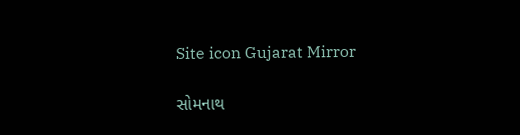Site icon Gujarat Mirror

સોમનાથ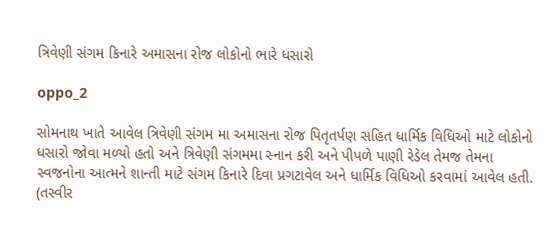ત્રિવેણી સંગમ કિનારે અમાસના રોજ લોકોનો ભારે ધસારો

oppo_2

સોમનાથ ખાતે આવેલ ત્રિવેણી સંગમ મા અમાસના રોજ પિતૃતર્પણ સહિત ધાર્મિક વિધિઓ માટે લોકોનો ધસારો જોવા મળ્યો હતો અને ત્રિવેણી સંગમમા સ્નાન કરી અને પીપળે પાણી રેડેલ તેમજ તેમના સ્વજનોના આત્મને શાન્તી માટે સંગમ કિનારે દિવા પ્રગટાવેલ અને ધાર્મિક વિધિઓ કરવામાં આવેલ હતી. (તસ્વીર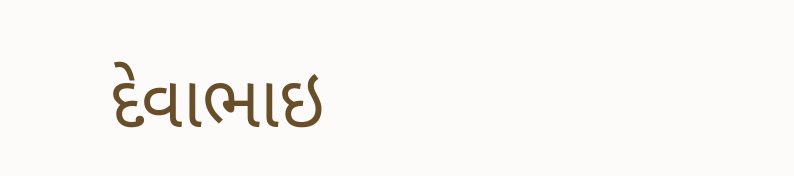દેવાભાઇ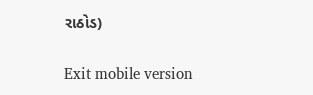રાઠોડ)

Exit mobile version